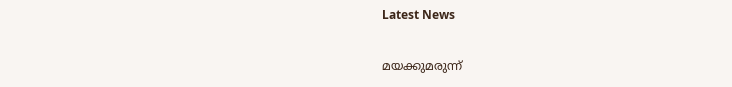Latest News

മയക്കുമരുന്ന്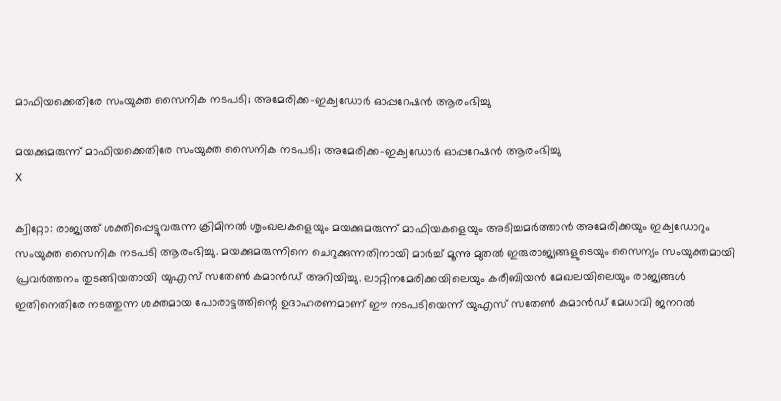മാഫിയക്കെതിരേ സംയുക്ത സൈനിക നടപടി; അമേരിക്ക-ഇക്വഡോര്‍ ഓപ്പറേഷന്‍ ആരംഭിച്ചു

മയക്കുമരുന്ന് മാഫിയക്കെതിരേ സംയുക്ത സൈനിക നടപടി; അമേരിക്ക-ഇക്വഡോര്‍ ഓപ്പറേഷന്‍ ആരംഭിച്ചു
X

ക്വിറ്റോ: രാജ്യത്ത് ശക്തിപ്പെട്ടുവരുന്ന ക്രിമിനല്‍ ശൃംഖലകളെയും മയക്കുമരുന്ന് മാഫിയകളെയും അടിച്ചമര്‍ത്താന്‍ അമേരിക്കയും ഇക്വഡോറും സംയുക്ത സൈനിക നടപടി ആരംഭിച്ചു. മയക്കുമരുന്നിനെ ചെറുക്കുന്നതിനായി മാര്‍ച്ച് മൂന്നു മുതല്‍ ഇരുരാജ്യങ്ങളുടെയും സൈന്യം സംയുക്തമായി പ്രവര്‍ത്തനം തുടങ്ങിയതായി യുഎസ് സതേണ്‍ കമാന്‍ഡ് അറിയിച്ചു. ലാറ്റിനമേരിക്കയിലെയും കരീബിയന്‍ മേഖലയിലെയും രാജ്യങ്ങള്‍ ഇതിനെതിരേ നടത്തുന്ന ശക്തമായ പോരാട്ടത്തിന്റെ ഉദാഹരണമാണ് ഈ നടപടിയെന്ന് യുഎസ് സതേണ്‍ കമാന്‍ഡ് മേധാവി ജനറല്‍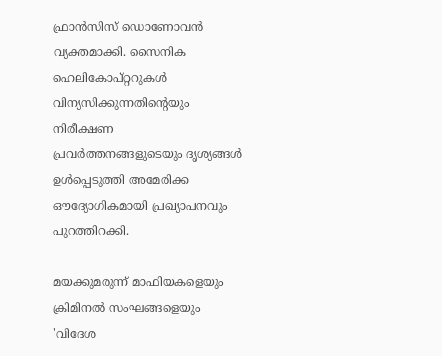ഫ്രാന്‍സിസ് ഡൊണോവന്‍ വ്യക്തമാക്കി. സൈനിക ഹെലികോപ്റ്ററുകള്‍ വിന്യസിക്കുന്നതിന്റെയും നിരീക്ഷണ പ്രവര്‍ത്തനങ്ങളുടെയും ദൃശ്യങ്ങള്‍ ഉള്‍പ്പെടുത്തി അമേരിക്ക ഔദ്യോഗികമായി പ്രഖ്യാപനവും പുറത്തിറക്കി.

മയക്കുമരുന്ന് മാഫിയകളെയും ക്രിമിനല്‍ സംഘങ്ങളെയും 'വിദേശ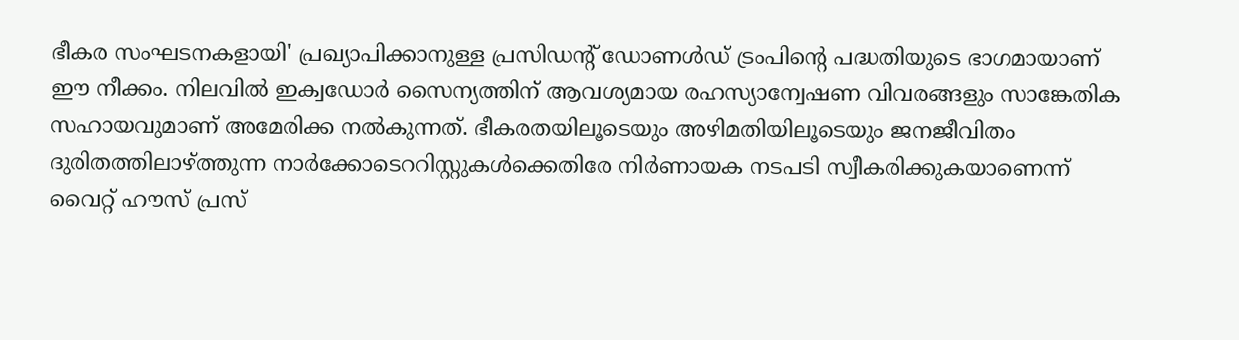ഭീകര സംഘടനകളായി' പ്രഖ്യാപിക്കാനുള്ള പ്രസിഡന്റ് ഡോണള്‍ഡ് ട്രംപിന്റെ പദ്ധതിയുടെ ഭാഗമായാണ് ഈ നീക്കം. നിലവില്‍ ഇക്വഡോര്‍ സൈന്യത്തിന് ആവശ്യമായ രഹസ്യാന്വേഷണ വിവരങ്ങളും സാങ്കേതിക സഹായവുമാണ് അമേരിക്ക നല്‍കുന്നത്. ഭീകരതയിലൂടെയും അഴിമതിയിലൂടെയും ജനജീവിതം ദുരിതത്തിലാഴ്ത്തുന്ന നാര്‍ക്കോടെററിസ്റ്റുകള്‍ക്കെതിരേ നിര്‍ണായക നടപടി സ്വീകരിക്കുകയാണെന്ന് വൈറ്റ് ഹൗസ് പ്രസ്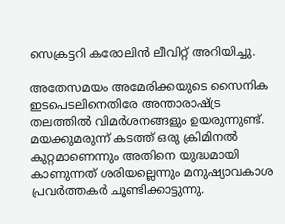സെക്രട്ടറി കരോലിന്‍ ലീവിറ്റ് അറിയിച്ചു.

അതേസമയം അമേരിക്കയുടെ സൈനിക ഇടപെടലിനെതിരേ അന്താരാഷ്ട്ര തലത്തില്‍ വിമര്‍ശനങ്ങളും ഉയരുന്നുണ്ട്. മയക്കുമരുന്ന് കടത്ത് ഒരു ക്രിമിനല്‍ കുറ്റമാണെന്നും അതിനെ യുദ്ധമായി കാണുന്നത് ശരിയല്ലെന്നും മനുഷ്യാവകാശ പ്രവര്‍ത്തകര്‍ ചൂണ്ടിക്കാട്ടുന്നു.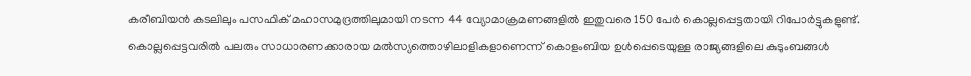കരീബിയന്‍ കടലിലും പസഫിക് മഹാസമുദ്രത്തിലുമായി നടന്ന 44 വ്യോമാക്രമണങ്ങളില്‍ ഇതുവരെ 150 പേര്‍ കൊല്ലപ്പെട്ടതായി റിപോര്‍ട്ടുകളുണ്ട്. കൊല്ലപ്പെട്ടവരില്‍ പലരും സാധാരണക്കാരായ മല്‍സ്യത്തൊഴിലാളികളാണെന്ന് കൊളംബിയ ഉള്‍പ്പെടെയുള്ള രാജ്യങ്ങളിലെ കുടുംബങ്ങള്‍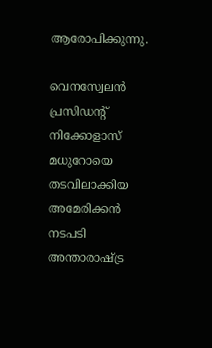ആരോപിക്കുന്നു.

വെനസ്വേലന്‍ പ്രസിഡന്റ് നിക്കോളാസ് മധുറോയെ തടവിലാക്കിയ അമേരിക്കന്‍ നടപടി അന്താരാഷ്ട്ര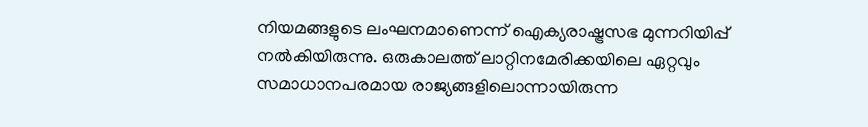നിയമങ്ങളുടെ ലംഘനമാണെന്ന് ഐക്യരാഷ്ട്രസഭ മുന്നറിയിപ്പ് നല്‍കിയിരുന്നു. ഒരുകാലത്ത് ലാറ്റിനമേരിക്കയിലെ ഏറ്റവും സമാധാനപരമായ രാജ്യങ്ങളിലൊന്നായിരുന്ന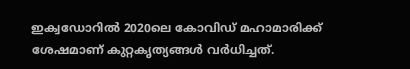ഇക്വഡോറില്‍ 2020ലെ കോവിഡ് മഹാമാരിക്ക് ശേഷമാണ് കുറ്റകൃത്യങ്ങള്‍ വര്‍ധിച്ചത്.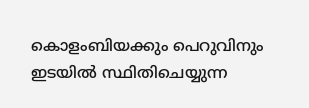കൊളംബിയക്കും പെറുവിനും ഇടയില്‍ സ്ഥിതിചെയ്യുന്ന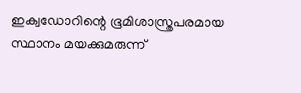ഇക്വഡോറിന്റെ ഭൂമിശാസ്ത്രപരമായ സ്ഥാനം മയക്കുമരുന്ന്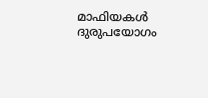മാഫിയകള്‍ ദുരുപയോഗം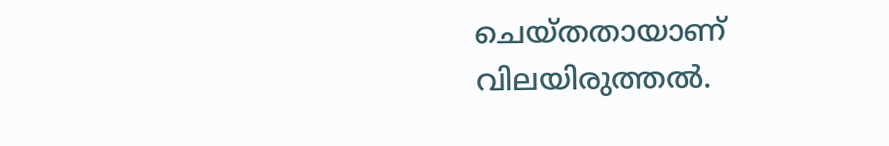ചെയ്തതായാണ് വിലയിരുത്തല്‍.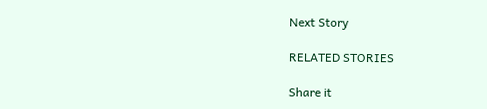Next Story

RELATED STORIES

Share it